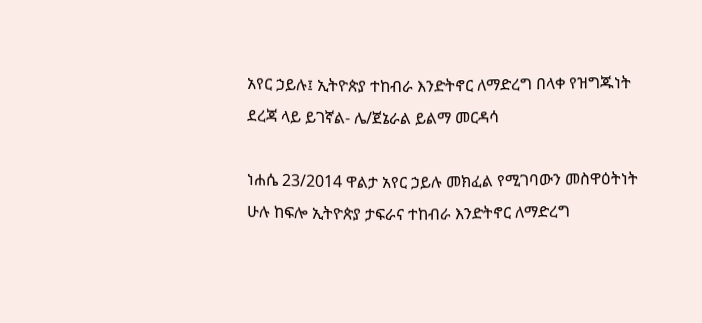አየር ኃይሉ፤ ኢትዮጵያ ተከብራ እንድትኖር ለማድረግ በላቀ የዝግጁነት ደረጃ ላይ ይገኛል- ሌ/ጀኔራል ይልማ መርዳሳ

ነሐሴ 23/2014 ዋልታ አየር ኃይሉ መክፈል የሚገባውን መስዋዕትነት ሁሉ ከፍሎ ኢትዮጵያ ታፍራና ተከብራ እንድትኖር ለማድረግ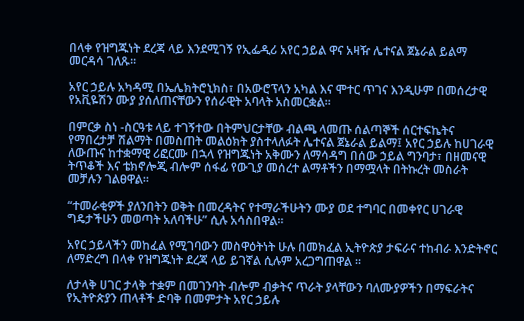በላቀ የዝግጁነት ደረጃ ላይ እንደሚገኝ የኢፌዲሪ አየር ኃይል ዋና አዛዥ ሌተናል ጀኔራል ይልማ መርዳሳ ገለጹ፡፡

አየር ኃይሉ አካዳሚ በኤሌክትሮኒክስ፣ በአውሮፕላን አካል እና ሞተር ጥገና እንዲሁም በመሰረታዊ የአቪዬሽን ሙያ ያሰለጠናቸውን የሰራዊት አባላት አስመርቋል።

በምርቃ ስነ -ስርዓቱ ላይ ተገኝተው በትምህርታቸው ብልጫ ላመጡ ሰልጣኞች ሰርተፍኬትና የማበረታቻ ሽልማት በመስጠት መልዕክት ያስተላለፉት ሌተናል ጀኔራል ይልማ፤ አየር ኃይሉ ከሀገራዊ ለውጡና ከተቋማዊ ሪፎርሙ በኋላ የዝግጁነት አቅሙን ለማሳዳግ በሰው ኃይል ግንባታ፣ በዘመናዊ ትጥቆች እና ቴክኖሎጂ ብሎም ሰፋፊ የውጊያ መሰረተ ልማቶችን በማሟላት በትኩረት መስራት መቻሉን ገልፀዋል።

“ተመራቂዎች ያለንበትን ወቅት በመረዳትና የተማራችሁትን ሙያ ወደ ተግባር በመቀየር ሀገራዊ ግዴታችሁን መወጣት አለባችሁ” ሲሉ አሳስበዋል።

አየር ኃይላችን መከፈል የሚገባውን መስዋዕትነት ሁሉ በመክፈል ኢትዮጵያ ታፍራና ተከብራ እንድትኖር ለማድረግ በላቀ የዝግጁነት ደረጃ ላይ ይገኛል ሲሉም አረጋግጠዋል ።

ለታላቅ ሀገር ታላቅ ተቋም በመገንባት ብሎም ብቃትና ጥራት ያላቸውን ባለሙያዎችን በማፍራትና የኢትዮጵያን ጠላቶች ድባቅ በመምታት አየር ኃይሉ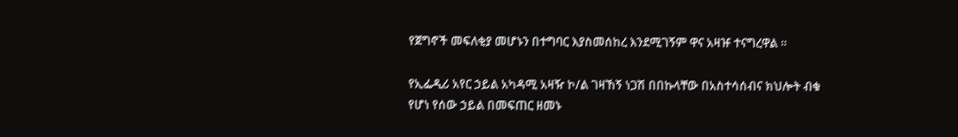የጀግኖች መፍለቂያ መሆኑን በተግባር እያስመሰከረ እንደሚገኝም ዋና አዛዡ ተናግረዋል ።

የኢፌዲሪ አየር ኃይል አካዳሚ አዛዥ ኮ/ል ገዛኸኝ ነጋሽ በበኩላቸው በአስተሳሰብና ክህሎት ብቁ የሆነ የሰው ኃይል በመፍጠር ዘመኑ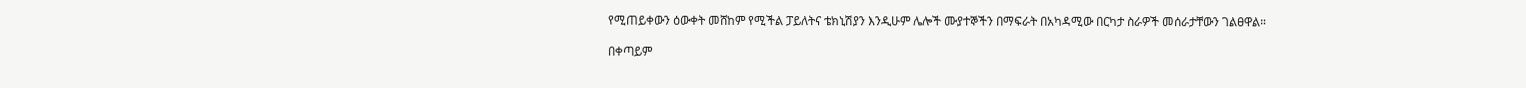የሚጠይቀውን ዕውቀት መሸከም የሚችል ፓይለትና ቴክኒሽያን እንዲሁም ሌሎች ሙያተኞችን በማፍራት በአካዳሚው በርካታ ስራዎች መሰራታቸውን ገልፀዋል።

በቀጣይም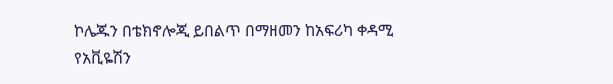ኮሌጁን በቴክኖሎጂ ይበልጥ በማዘመን ከአፍሪካ ቀዳሚ የአቪዬሽን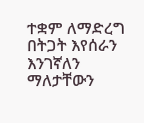ተቋም ለማድረግ በትጋት እየሰራን እንገኛለን ማለታቸውን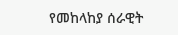የመከላከያ ሰራዊት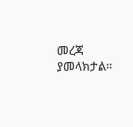መረጃ ያመላክታል።